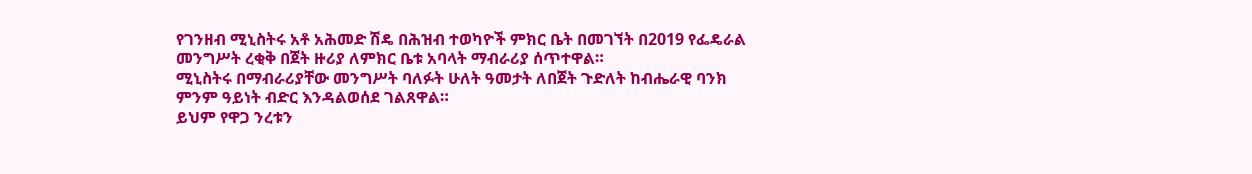የገንዘብ ሚኒስትሩ አቶ አሕመድ ሽዴ በሕዝብ ተወካዮች ምክር ቤት በመገኘት በ2019 የፌዴራል መንግሥት ረቂቅ በጀት ዙሪያ ለምክር ቤቱ አባላት ማብራሪያ ሰጥተዋል።
ሚኒስትሩ በማብራሪያቸው መንግሥት ባለፉት ሁለት ዓመታት ለበጀት ጉድለት ከብሔራዊ ባንክ ምንም ዓይነት ብድር እንዳልወሰደ ገልጸዋል።
ይህም የዋጋ ንረቱን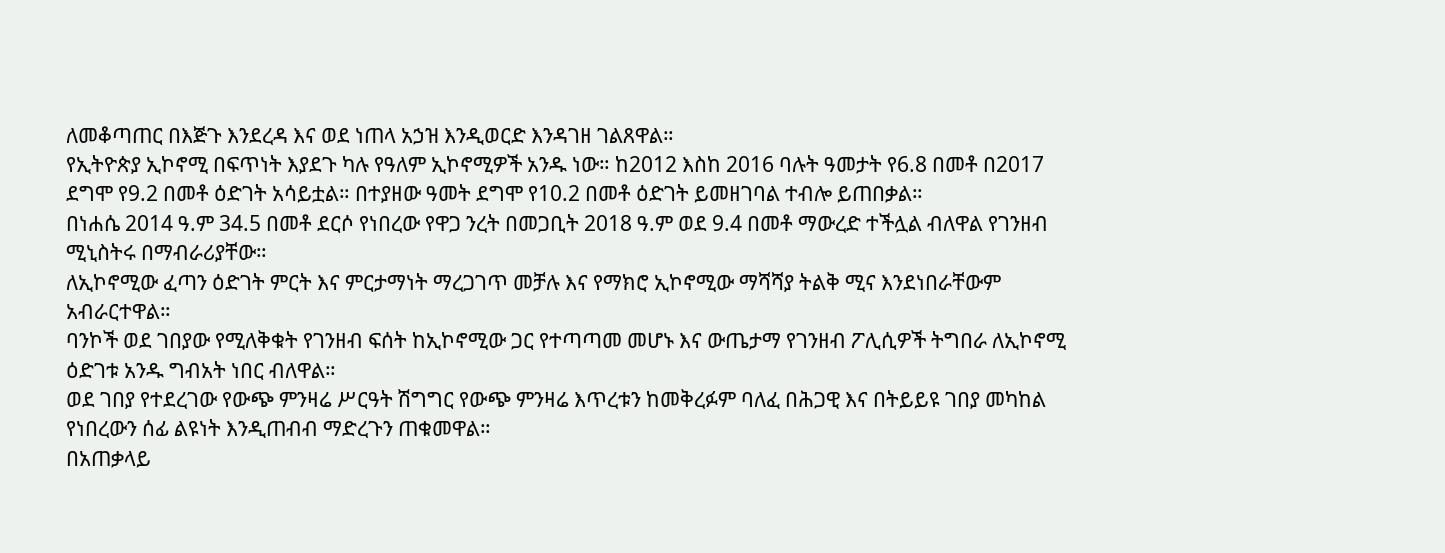ለመቆጣጠር በእጅጉ እንደረዳ እና ወደ ነጠላ አኃዝ እንዲወርድ እንዳገዘ ገልጸዋል።
የኢትዮጵያ ኢኮኖሚ በፍጥነት እያደጉ ካሉ የዓለም ኢኮኖሚዎች አንዱ ነው። ከ2012 እስከ 2016 ባሉት ዓመታት የ6.8 በመቶ በ2017 ደግሞ የ9.2 በመቶ ዕድገት አሳይቷል። በተያዘው ዓመት ደግሞ የ10.2 በመቶ ዕድገት ይመዘገባል ተብሎ ይጠበቃል።
በነሐሴ 2014 ዓ.ም 34.5 በመቶ ደርሶ የነበረው የዋጋ ንረት በመጋቢት 2018 ዓ.ም ወደ 9.4 በመቶ ማውረድ ተችሏል ብለዋል የገንዘብ ሚኒስትሩ በማብራሪያቸው።
ለኢኮኖሚው ፈጣን ዕድገት ምርት እና ምርታማነት ማረጋገጥ መቻሉ እና የማክሮ ኢኮኖሚው ማሻሻያ ትልቅ ሚና እንደነበራቸውም አብራርተዋል።
ባንኮች ወደ ገበያው የሚለቅቁት የገንዘብ ፍሰት ከኢኮኖሚው ጋር የተጣጣመ መሆኑ እና ውጤታማ የገንዘብ ፖሊሲዎች ትግበራ ለኢኮኖሚ ዕድገቱ አንዱ ግብአት ነበር ብለዋል።
ወደ ገበያ የተደረገው የውጭ ምንዛሬ ሥርዓት ሽግግር የውጭ ምንዛሬ እጥረቱን ከመቅረፉም ባለፈ በሕጋዊ እና በትይይዩ ገበያ መካከል የነበረውን ሰፊ ልዩነት እንዲጠብብ ማድረጉን ጠቁመዋል።
በአጠቃላይ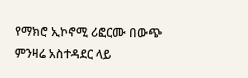የማክሮ ኢኮኖሚ ሪፎርሙ በውጭ ምንዛሬ አስተዳደር ላይ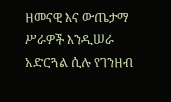ዘመናዊ እና ውጤታማ ሥራዎች እንዲሠራ አድርጓል ሲሉ የገንዘብ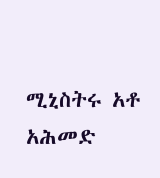ሚኒስትሩ አቶ አሕመድ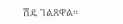ሽዴ ገልጸዋል።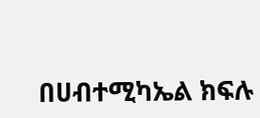በሀብተሚካኤል ክፍሉ